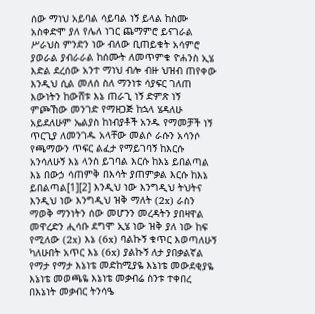ሰው ማነህ አይባል ሳይባል ነኝ ይላል ከስሙ አስቀድሞ ያለ የሌለ ነገር ጨማምሮ ይናገራል ሥራህስ ምንድን ነው ብለው ቢጠይቁት አሳምሮ ያወራል ያብራራል ከሰሙት ለመጥምቁ ዮሐንስ ኢሄ እድል ደረሰው አንተ ማነህ ብሎ ብዙ ህዝብ ጠየቀው እንዲህ ሲል መለሰ ስለ ማንነቱ ሳያፍር ገለጠ እውነትን ከውሸቱ እኔ ጠራጊ ነኝ ድምጽ ነኝ ምጮኸው መንገድ የማዘጋጅ ከኋላ ሄዳለሁ አይደለሁም ኤልያስ ከነብያቶች አንዱ የማመቻች ነኝ ጥርጊያ ለመንገዱ አላቸው መልሶ ራሱን አሳንሶ የጫማውን ጥፍር ልፈታ የማይገባኝ ከእርሱ አንሳለሁኝ እኔ ላንስ ይገባል እርሱ ከእኔ ይበልጣል እኔ በውኃ ሳጠምቅ በእሳት ያጠምቃል እርሱ ከእኔ ይበልጣል[1][2] እንዲህ ነው እንግዲህ ትህትና እንዲህ ነው እንግዲህ ዝቅ ማለት (2x) ራስን ማወቅ ማንነትን ሰው መሆንን መረዳትን ያበዛዋል መዋረድን ሒሳቡ ደግሞ ኢሄ ነው ዝቅ ያለ ነው ከፍ የሚለው (2x) እኔ (6x) ባልኩኝ ቁጥር እወጣለሁኝ ካለሁበት አጥር እኔ (6x) ያልኩኝ ለታ ያበቃልኛል የማታ የማታ እኔነቴ መድከሚያዬ እኔነቴ መውደቂያዬ እኔነቴ መወጫዬ እኔነቴ መቃብሬ ስንቱ ተቀበረ በእኔነት መቃብር ትንሳዔ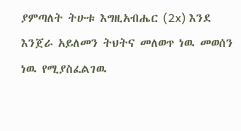ያምጣለት ትሁቱ እግዚአብሔር (2x) እንደ እንጀራ አይለመን ትህትና መለወጥ ነዉ መወሰን ነዉ የሚያስፈልገዉ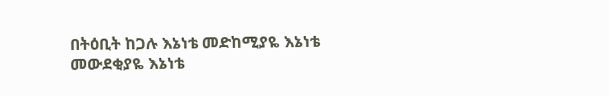በትዕቢት ከጋሉ እኔነቴ መድከሚያዬ እኔነቴ መውደቂያዬ እኔነቴ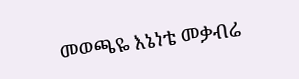መወጫዬ እኔነቴ መቃብሬ